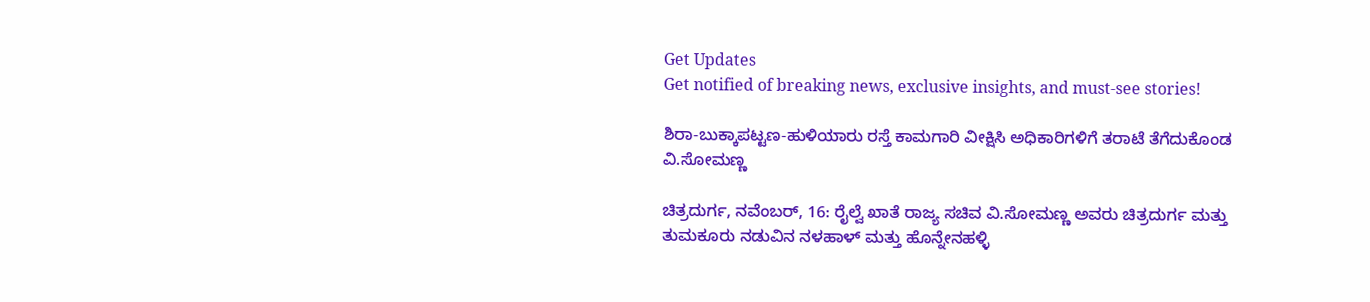Get Updates
Get notified of breaking news, exclusive insights, and must-see stories!

ಶಿರಾ-ಬುಕ್ಕಾಪಟ್ಟಣ-ಹುಳಿಯಾರು ರಸ್ತೆ ಕಾಮಗಾರಿ ವೀಕ್ಷಿಸಿ ಅಧಿಕಾರಿಗಳಿಗೆ ತರಾಟೆ ತೆಗೆದುಕೊಂಡ ವಿ.ಸೋಮಣ್ಣ

ಚಿತ್ರದುರ್ಗ, ನವೆಂಬರ್, 16: ರೈಲ್ವೆ ಖಾತೆ ರಾಜ್ಯ ಸಚಿವ ವಿ.ಸೋಮಣ್ಣ ಅವರು ಚಿತ್ರದುರ್ಗ ಮತ್ತು ತುಮಕೂರು ನಡುವಿನ ನಳಹಾಳ್ ಮತ್ತು ಹೊನ್ನೇನಹಳ್ಳಿ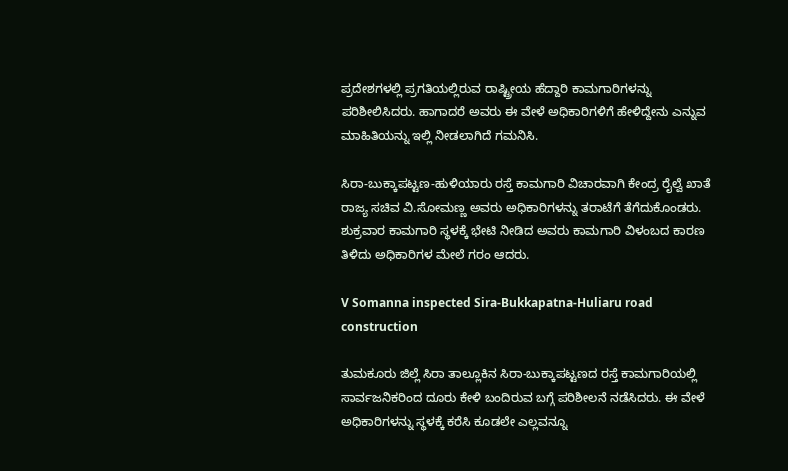ಪ್ರದೇಶಗಳಲ್ಲಿ ಪ್ರಗತಿಯಲ್ಲಿರುವ ರಾಷ್ಟ್ರೀಯ ಹೆದ್ದಾರಿ ಕಾಮಗಾರಿಗಳನ್ನು ಪರಿಶೀಲಿಸಿದರು. ಹಾಗಾದರೆ ಅವರು ಈ ವೇಳೆ ಅಧಿಕಾರಿಗಳಿಗೆ ಹೇಳಿದ್ದೇನು ಎನ್ನುವ ಮಾಹಿತಿಯನ್ನು ಇಲ್ಲಿ ನೀಡಲಾಗಿದೆ ಗಮನಿಸಿ.

ಸಿರಾ-ಬುಕ್ಕಾಪಟ್ಟಣ-ಹುಳಿಯಾರು ರಸ್ತೆ ಕಾಮಗಾರಿ ವಿಚಾರವಾಗಿ ಕೇಂದ್ರ ರೈಲ್ವೆ ಖಾತೆ ರಾಜ್ಯ ಸಚಿವ ವಿ.ಸೋಮಣ್ಣ ಅವರು ಅಧಿಕಾರಿಗಳನ್ನು ತರಾಟೆಗೆ ತೆಗೆದುಕೊಂಡರು. ಶುಕ್ರವಾರ ಕಾಮಗಾರಿ ಸ್ಥಳಕ್ಕೆ ಭೇಟಿ ನೀಡಿದ ಅವರು ಕಾಮಗಾರಿ ವಿಳಂಬದ ಕಾರಣ ತಿಳಿದು ಅಧಿಕಾರಿಗಳ ಮೇಲೆ ಗರಂ ಆದರು.

V Somanna inspected Sira-Bukkapatna-Huliaru road construction

ತುಮಕೂರು ಜಿಲ್ಲೆ ಸಿರಾ ತಾಲ್ಲೂಕಿನ ಸಿರಾ-ಬುಕ್ಕಾಪಟ್ಟಣದ ರಸ್ತೆ ಕಾಮಗಾರಿಯಲ್ಲಿ ಸಾರ್ವಜನಿಕರಿಂದ ದೂರು ಕೇಳಿ ಬಂದಿರುವ ಬಗ್ಗೆ ಪರಿಶೀಲನೆ ನಡೆಸಿದರು. ಈ ವೇಳೆ ಅಧಿಕಾರಿಗಳನ್ನು ಸ್ಥಳಕ್ಕೆ ಕರೆಸಿ ಕೂಡಲೇ ಎಲ್ಲವನ್ನೂ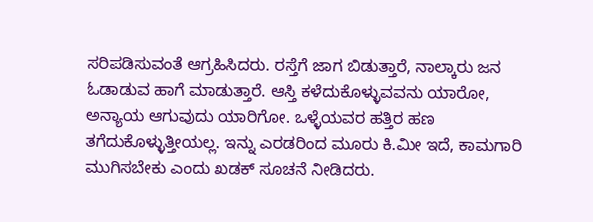ಸರಿಪಡಿಸುವಂತೆ ಆಗ್ರಹಿಸಿದರು. ರಸ್ತೆಗೆ ಜಾಗ ಬಿಡುತ್ತಾರೆ, ನಾಲ್ಕಾರು ಜನ ಓಡಾಡುವ ಹಾಗೆ ಮಾಡುತ್ತಾರೆ. ಆಸ್ತಿ ಕಳೆದುಕೊಳ್ಳುವವನು ಯಾರೋ, ಅನ್ಯಾಯ ಆಗುವುದು ಯಾರಿಗೋ. ಒಳ್ಳೆಯವರ ಹತ್ತಿರ ಹಣ ತಗೆದುಕೊಳ್ಳುತ್ತೀಯಲ್ಲ. ಇನ್ನು ಎರಡರಿಂದ ಮೂರು ಕಿ.ಮೀ ಇದೆ, ಕಾಮಗಾರಿ ಮುಗಿಸಬೇಕು ಎಂದು ಖಡಕ್‌ ಸೂಚನೆ ನೀಡಿದರು.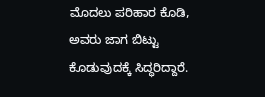ಮೊದಲು ಪರಿಹಾರ ಕೊಡಿ, ಅವರು ಜಾಗ ಬಿಟ್ಟು ಕೊಡುವುದಕ್ಕೆ ಸಿದ್ಧರಿದ್ದಾರೆ.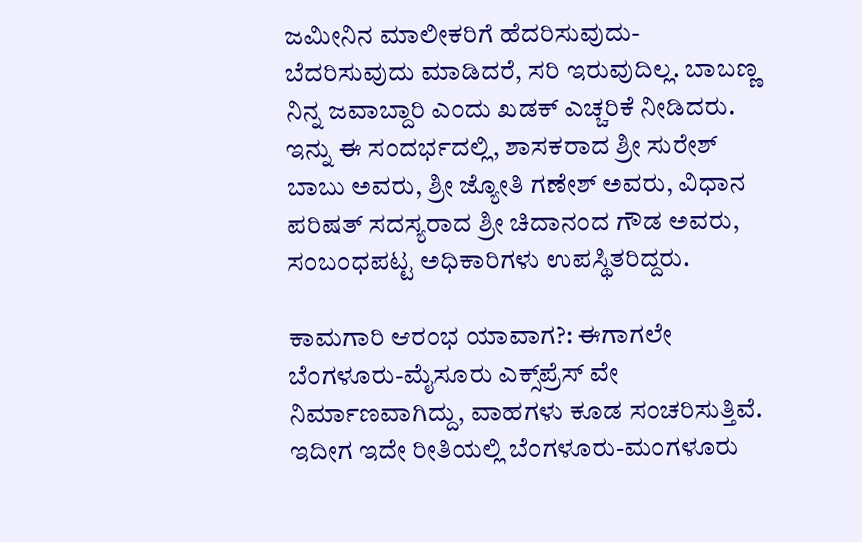ಜಮೀನಿನ ಮಾಲೀಕರಿಗೆ ಹೆದರಿಸುವುದು-ಬೆದರಿಸುವುದು ಮಾಡಿದರೆ, ಸರಿ ಇರುವುದಿಲ್ಲ. ಬಾಬಣ್ಣ ನಿನ್ನ ಜವಾಬ್ದಾರಿ ಎಂದು ಖಡಕ್‌ ಎಚ್ಚರಿಕೆ ನೀಡಿದರು. ಇನ್ನು ಈ ಸಂದರ್ಭದಲ್ಲಿ, ಶಾಸಕರಾದ ಶ್ರೀ ಸುರೇಶ್ ಬಾಬು ಅವರು, ಶ್ರೀ ಜ್ಯೋತಿ ಗಣೇಶ್ ಅವರು, ವಿಧಾನ ಪರಿಷತ್ ಸದಸ್ಯರಾದ ಶ್ರೀ ಚಿದಾನಂದ ಗೌಡ ಅವರು, ಸಂಬಂಧಪಟ್ಟ ಅಧಿಕಾರಿಗಳು ಉಪಸ್ಥಿತರಿದ್ದರು.

ಕಾಮಗಾರಿ ಆರಂಭ ಯಾವಾಗ?: ಈಗಾಗಲೇ ಬೆಂಗಳೂರು-ಮೈಸೂರು ಎಕ್ಸ್‌ಪ್ರೆಸ್‌ ವೇ ನಿರ್ಮಾಣವಾಗಿದ್ದು, ವಾಹಗಳು ಕೂಡ ಸಂಚರಿಸುತ್ತಿವೆ. ಇದೀಗ ಇದೇ ರೀತಿಯಲ್ಲಿ ಬೆಂಗಳೂರು-ಮಂಗಳೂರು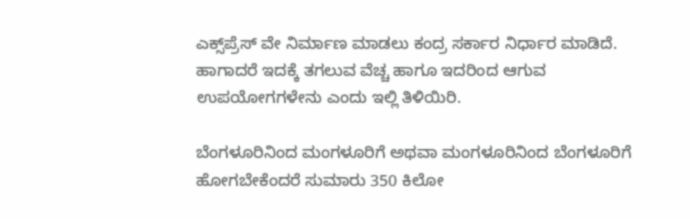ಎಕ್ಸ್‌ಪ್ರೆಸ್ ವೇ ನಿರ್ಮಾಣ ಮಾಡಲು ಕಂದ್ರ ಸರ್ಕಾರ ನಿರ್ಧಾರ ಮಾಡಿದೆ. ಹಾಗಾದರೆ ಇದಕ್ಕೆ ತಗಲುವ ವೆಚ್ಚ ಹಾಗೂ ಇದರಿಂದ ಆಗುವ ಉಪಯೋಗಗಳೇನು ಎಂದು ಇಲ್ಲಿ ತಿಳಿಯಿರಿ.

ಬೆಂಗಳೂರಿನಿಂದ ಮಂಗಳೂರಿಗೆ ಅಥವಾ ಮಂಗಳೂರಿನಿಂದ ಬೆಂಗಳೂರಿಗೆ ಹೋಗಬೇಕೆಂದರೆ ಸುಮಾರು 350 ಕಿಲೋ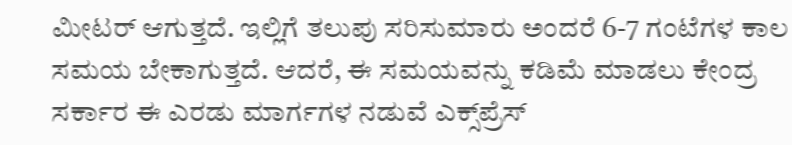ಮೀಟರ್‌ ಆಗುತ್ತದೆ. ಇಲ್ಲಿಗೆ ತಲುಪು ಸರಿಸುಮಾರು ಅಂದರೆ 6-7 ಗಂಟೆಗಳ ಕಾಲ ಸಮಯ ಬೇಕಾಗುತ್ತದೆ. ಆದರೆ, ಈ ಸಮಯವನ್ನು ಕಡಿಮೆ ಮಾಡಲು ಕೇಂದ್ರ ಸರ್ಕಾರ ಈ ಎರಡು ಮಾರ್ಗಗಳ ನಡುವೆ ಎಕ್ಸ್‌ಪ್ರೆಸ್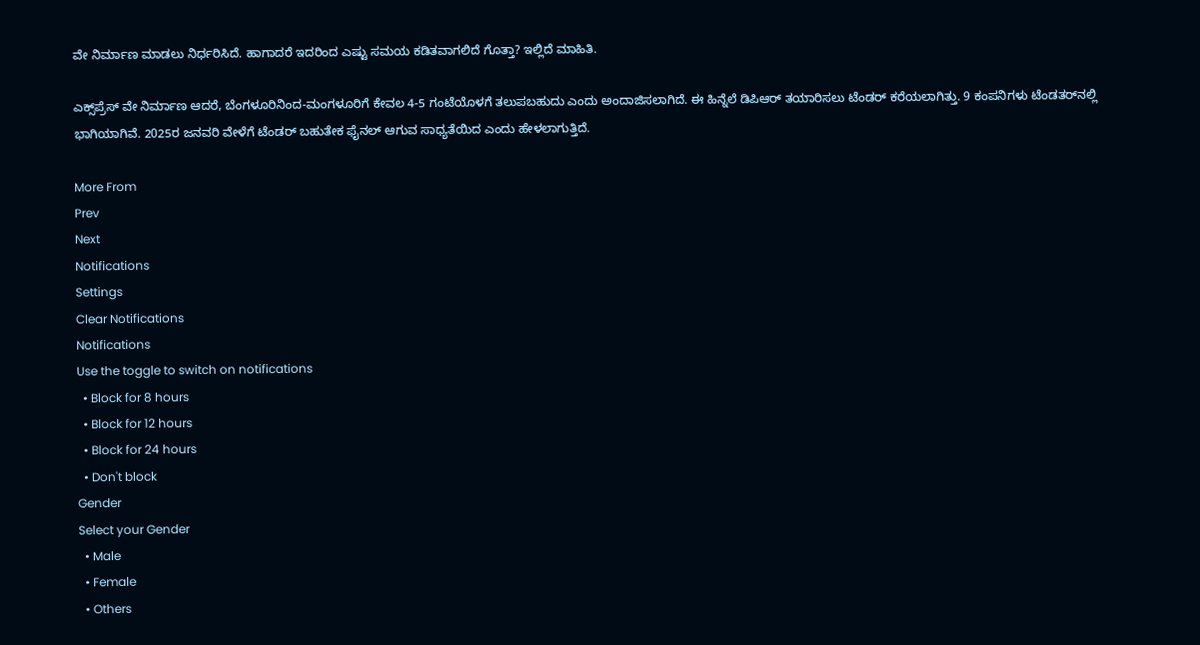ವೇ ನಿರ್ಮಾಣ ಮಾಡಲು ನಿರ್ಧರಿಸಿದೆ. ಹಾಗಾದರೆ ಇದರಿಂದ ಎಷ್ಟು ಸಮಯ ಕಡಿತವಾಗಲಿದೆ ಗೊತ್ತಾ? ಇಲ್ಲಿದೆ ಮಾಹಿತಿ.

ಎಕ್ಸ್‌ಪ್ರೆಸ್‌ ವೇ ನಿರ್ಮಾಣ ಆದರೆ, ಬೆಂಗಳೂರಿನಿಂದ-ಮಂಗಳೂರಿಗೆ ಕೇವಲ 4-5 ಗಂಟೆಯೊಳಗೆ ತಲುಪಬಹುದು ಎಂದು ಅಂದಾಜಿಸಲಾಗಿದೆ. ಈ ಹಿನ್ನೆಲೆ ಡಿಪಿಆರ್ ತಯಾರಿಸಲು ಟೆಂಡರ್ ಕರೆಯಲಾಗಿತ್ತು. 9 ಕಂಪನಿಗಳು ಟೆಂಡತರ್‌ನಲ್ಲಿ ಭಾಗಿಯಾಗಿವೆ. 2025ರ ಜನವರಿ ವೇಳೆಗೆ ಟೆಂಡರ್ ಬಹುತೇಕ ಫೈನಲ್ ಆಗುವ ಸಾಧ್ಯತೆಯಿದ ಎಂದು ಹೇಳಲಾಗುತ್ತಿದೆ.

More From
Prev
Next
Notifications
Settings
Clear Notifications
Notifications
Use the toggle to switch on notifications
  • Block for 8 hours
  • Block for 12 hours
  • Block for 24 hours
  • Don't block
Gender
Select your Gender
  • Male
  • Female
  • Others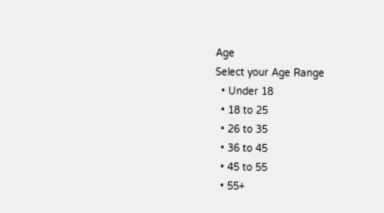Age
Select your Age Range
  • Under 18
  • 18 to 25
  • 26 to 35
  • 36 to 45
  • 45 to 55
  • 55+